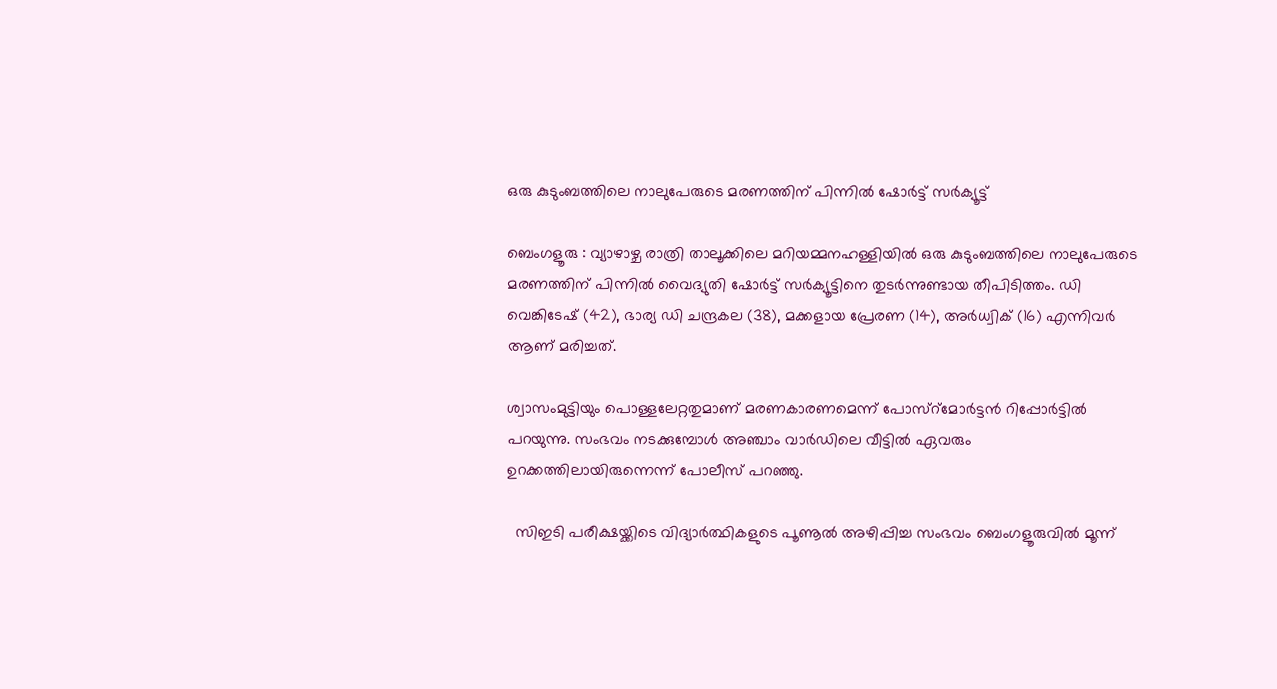ഒരു കുടുംബത്തിലെ നാലുപേരുടെ മരണത്തിന് പിന്നിൽ ഷോർട്ട് സർക്യൂട്ട്

ബെംഗളൂരു : വ്യാഴാഴ്ച രാത്രി താലൂക്കിലെ മറിയമ്മനഹള്ളിയിൽ ഒരു കുടുംബത്തിലെ നാലുപേരുടെ മരണത്തിന് പിന്നിൽ വൈദ്യുതി ഷോർട്ട് സർക്യൂട്ടിനെ തുടർന്നുണ്ടായ തീപിടിത്തം. ഡി വെങ്കിടേഷ് (42), ഭാര്യ ഡി ചന്ദ്രകല (38), മക്കളായ പ്രേരണ (14), അർധ്വിക് (16) എന്നിവർ ആണ് മരിച്ചത്.

ശ്വാസംമുട്ടിയും പൊള്ളലേറ്റതുമാണ് മരണകാരണമെന്ന് പോസ്റ്മോർട്ടൻ റിപ്പോർട്ടിൽ പറയുന്നു. സംഭവം നടക്കുമ്പോൾ അഞ്ചാം വാർഡിലെ വീട്ടിൽ ഏവരും ഉറക്കത്തിലായിരുന്നെന്ന് പോലീസ് പറഞ്ഞു.

  സിഇടി പരീക്ഷയ്ക്കിടെ വിദ്യാർത്ഥികളുടെ പൂണൂൽ അഴിപ്പിച്ച സംഭവം ബെംഗളൂരുവിൽ മൂന്ന്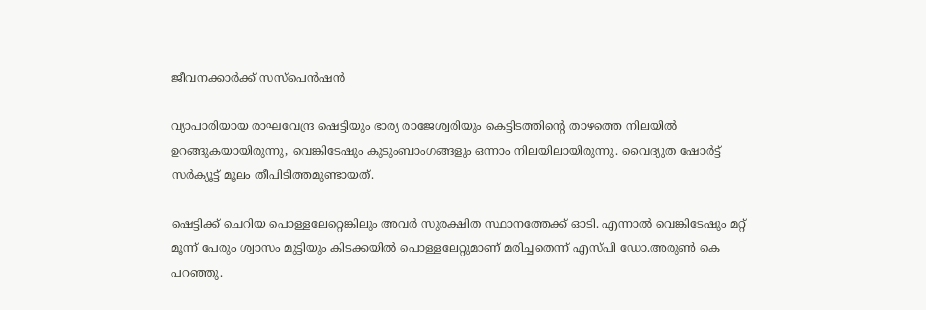ജീവനക്കാർക്ക് സസ്‌പെൻഷൻ

വ്യാപാരിയായ രാഘവേന്ദ്ര ഷെട്ടിയും ഭാര്യ രാജേശ്വരിയും കെട്ടിടത്തിന്റെ താഴത്തെ നിലയിൽ ഉറങ്ങുകയായിരുന്നു, വെങ്കിടേഷും കുടുംബാംഗങ്ങളും ഒന്നാം നിലയിലായിരുന്നു. വൈദ്യുത ഷോർട്ട് സർക്യൂട്ട് മൂലം തീപിടിത്തമുണ്ടായത്.

ഷെട്ടിക്ക് ചെറിയ പൊള്ളലേറ്റെങ്കിലും അവർ സുരക്ഷിത സ്ഥാനത്തേക്ക് ഓടി. എന്നാൽ വെങ്കിടേഷും മറ്റ് മൂന്ന് പേരും ശ്വാസം മുട്ടിയും കിടക്കയിൽ പൊള്ളലേറ്റുമാണ് മരിച്ചതെന്ന് എസ്പി ഡോ.അരുൺ കെ പറഞ്ഞു.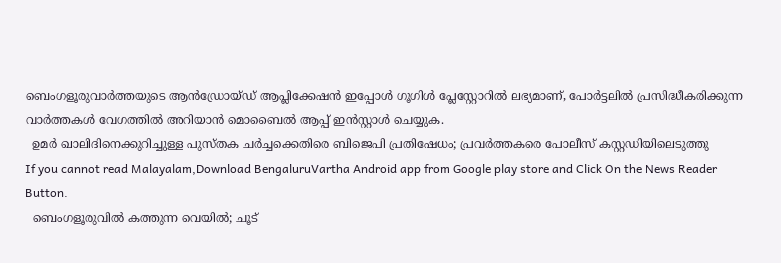ബെംഗളൂരുവാർത്തയുടെ ആൻഡ്രോയ്ഡ് ആപ്ലിക്കേഷൻ ഇപ്പോൾ ഗൂഗിൾ പ്ലേസ്റ്റോറിൽ ലഭ്യമാണ്, പോർട്ടലിൽ പ്രസിദ്ധീകരിക്കുന്ന വാർത്തകൾ വേഗത്തിൽ അറിയാൻ മൊബൈൽ ആപ്പ് ഇൻസ്റ്റാൾ ചെയ്യുക.
  ഉമർ ഖാലിദിനെക്കുറിച്ചുള്ള പുസ്തക ചർച്ചക്കെതിരെ ബിജെപി പ്രതിഷേധം; പ്രവർത്തകരെ പോലീസ് കസ്റ്റഡിയിലെടുത്തു
If you cannot read Malayalam,Download BengaluruVartha Android app from Google play store and Click On the News Reader Button.
  ബെംഗളൂരുവിൽ കത്തുന്ന വെയിൽ; ചൂട്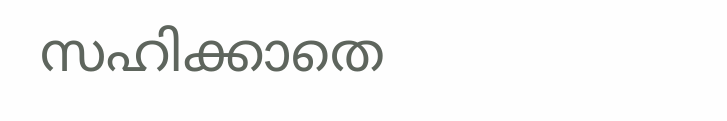സഹിക്കാതെ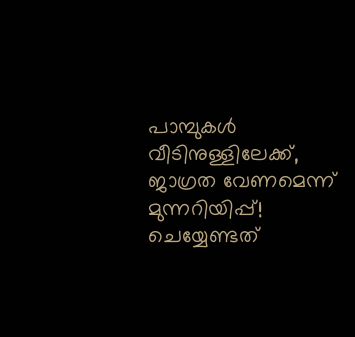പാമ്പുകൾ വീടിനുള്ളിലേക്ക്, ജാഗ്രത വേണമെന്ന് മുന്നറിയിപ്പ്! ചെയ്യേണ്ടത്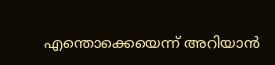എന്തൊക്കെയെന്ന് അറിയാൻ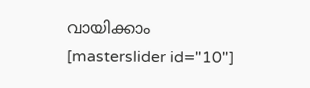വായിക്കാം
[masterslider id="10"]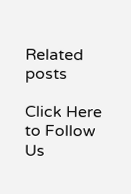Related posts

Click Here to Follow Us